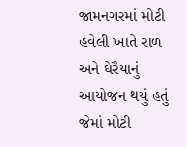જામનગરમાં મોટી હવેલી ખાતે રાળ અને ઘેરૈયાનું આયોજન થયું હતું જેમાં મોટી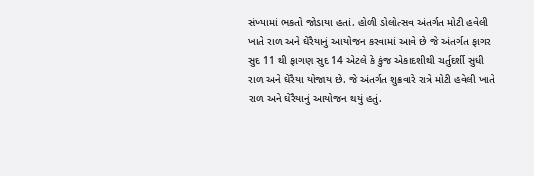સંખ્યામાં ભકતો જોડાયા હતાં. હોળી ડોલોત્સવ અંતર્ગત મોટી હવેલી ખાતે રાળ અને ઘેરૈયાનું આયોજન કરવામાં આવે છે જે અંતર્ગત ફાગર સુદ 11 થી ફાગણ સુદ 14 એટલે કે કુંજ એકાદશીથી ચર્તુદર્શી સુધી રાળ અને ઘેરૈયા યોજાય છે. જે અંતર્ગત શુક્રવારે રાત્રે મોટી હવેલી ખાતે રાળ અને ઘેરૈયાનું આયોજન થયું હતું.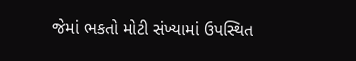જેમાં ભકતો મોટી સંખ્યામાં ઉપસ્થિત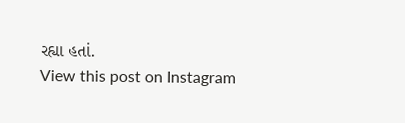રહ્યા હતાં.
View this post on Instagram